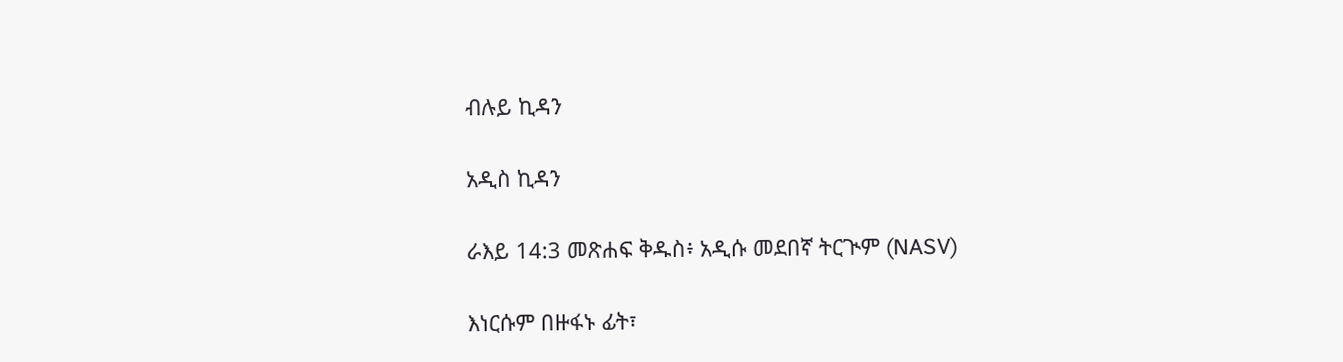ብሉይ ኪዳን

አዲስ ኪዳን

ራእይ 14:3 መጽሐፍ ቅዱስ፥ አዲሱ መደበኛ ትርጒም (NASV)

እነርሱም በዙፋኑ ፊት፣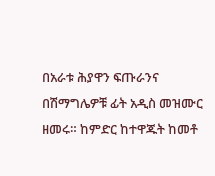በአራቱ ሕያዋን ፍጡራንና በሽማግሌዎቹ ፊት አዲስ መዝሙር ዘመሩ። ከምድር ከተዋጁት ከመቶ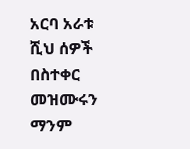አርባ አራቱ ሺህ ሰዎች በስተቀር መዝሙሩን ማንም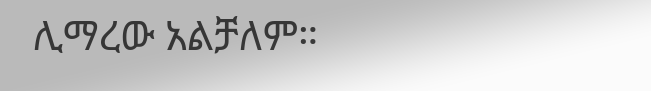ሊማረው አልቻለም።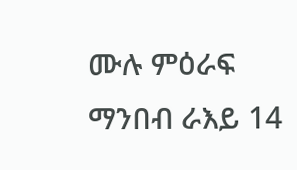ሙሉ ምዕራፍ ማንበብ ራእይ 14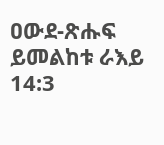ዐውደ-ጽሑፍ ይመልከቱ ራእይ 14:3